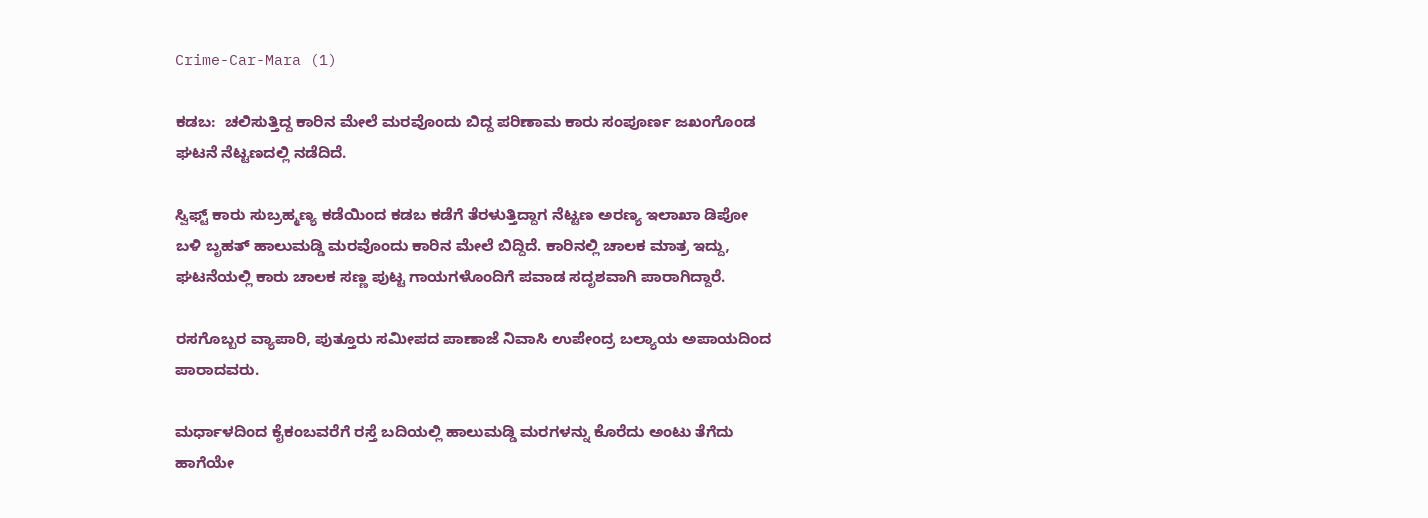Crime-Car-Mara (1)

ಕಡಬ:  ಚಲಿಸುತ್ತಿದ್ದ ಕಾರಿನ ಮೇಲೆ ಮರವೊಂದು ಬಿದ್ದ ಪರಿಣಾಮ ಕಾರು ಸಂಪೂರ್ಣ ಜಖಂಗೊಂಡ ಘಟನೆ ನೆಟ್ಟಣದಲ್ಲಿ ನಡೆದಿದೆ.

ಸ್ವಿಫ್ಟ್ ಕಾರು ಸುಬ್ರಹ್ಮಣ್ಯ ಕಡೆಯಿಂದ ಕಡಬ ಕಡೆಗೆ ತೆರಳುತ್ತಿದ್ದಾಗ ನೆಟ್ಟಣ ಅರಣ್ಯ ಇಲಾಖಾ ಡಿಪೋ ಬಳಿ ಬೃಹತ್‌ ಹಾಲುಮಡ್ಡಿ ಮರವೊಂದು ಕಾರಿನ ಮೇಲೆ ಬಿದ್ದಿದೆ. ಕಾರಿನಲ್ಲಿ ಚಾಲಕ ಮಾತ್ರ ಇದ್ದು, ಘಟನೆಯಲ್ಲಿ ಕಾರು ಚಾಲಕ ಸಣ್ಣ ಪುಟ್ಟ ಗಾಯಗಳೊಂದಿಗೆ ಪವಾಡ ಸದೃಶವಾಗಿ ಪಾರಾಗಿದ್ದಾರೆ.

ರಸಗೊಬ್ಬರ ವ್ಯಾಪಾರಿ, ಪುತ್ತೂರು ಸಮೀಪದ ಪಾಣಾಜೆ ನಿವಾಸಿ ಉಪೇಂದ್ರ ಬಲ್ಯಾಯ ಅಪಾಯದಿಂದ ಪಾರಾದವರು.

ಮರ್ಧಾಳದಿಂದ ಕೈಕಂಬವರೆಗೆ ರಸ್ತೆ ಬದಿಯಲ್ಲಿ ಹಾಲುಮಡ್ಡಿ ಮರಗಳನ್ನು ಕೊರೆದು ಅಂಟು ತೆಗೆದು ಹಾಗೆಯೇ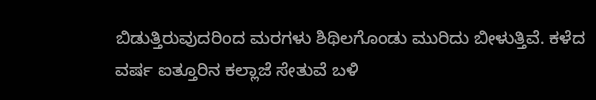ಬಿಡುತ್ತಿರುವುದರಿಂದ ಮರಗಳು ಶಿಥಿಲಗೊಂಡು ಮುರಿದು ಬೀಳುತ್ತಿವೆ. ಕಳೆದ ವರ್ಷ ಐತ್ತೂರಿನ ಕಲ್ಲಾಜೆ ಸೇತುವೆ ಬಳಿ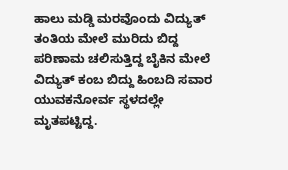ಹಾಲು ಮಡ್ಡಿ ಮರವೊಂದು ವಿದ್ಯುತ್‌ ತಂತಿಯ ಮೇಲೆ ಮುರಿದು ಬಿದ್ದ ಪರಿಣಾಮ ಚಲಿಸುತ್ತಿದ್ದ ಬೈಕಿನ ಮೇಲೆ ವಿದ್ಯುತ್‌ ಕಂಬ ಬಿದ್ದು ಹಿಂಬದಿ ಸವಾರ ಯುವಕನೋರ್ವ ಸ್ಥಳದಲ್ಲೇ ಮೃತಪಟ್ಟಿದ್ದ.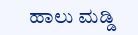ಹಾಲು ಮಡ್ಡಿ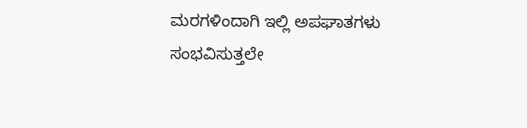ಮರಗಳಿಂದಾಗಿ ಇಲ್ಲಿ ಅಪಘಾತಗಳು ಸಂಭವಿಸುತ್ತಲೇ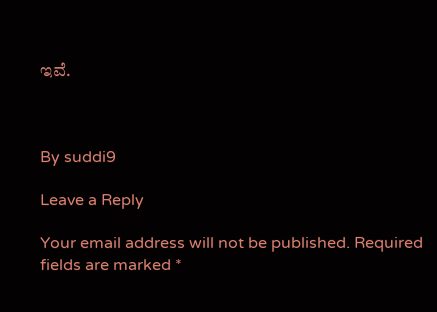ಇವೆ.



By suddi9

Leave a Reply

Your email address will not be published. Required fields are marked *